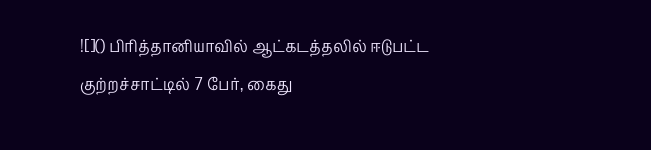![]() பிரித்தானியாவில் ஆட்கடத்தலில் ஈடுபட்ட குற்றச்சாட்டில் 7 பேர், கைது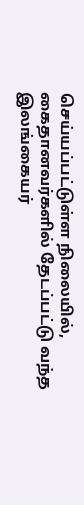செய்யப்பட்டுள்ள நிலையில், கைதானவர்களில் தேடப்பட்டு வந்த இலங்கையர்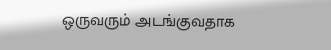ஒருவரும் அடங்குவதாக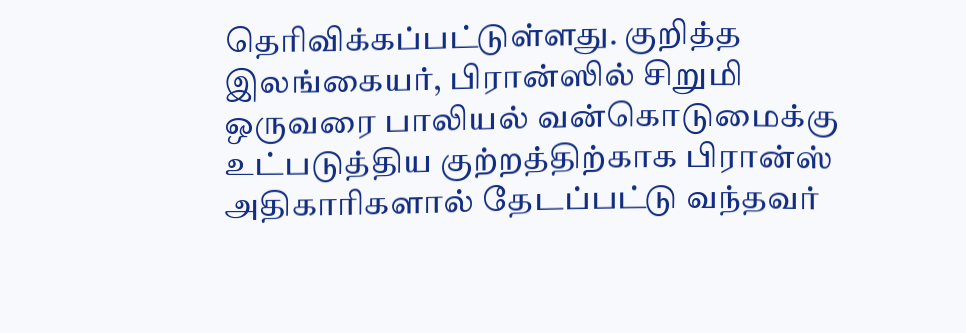தெரிவிக்கப்பட்டுள்ளது. குறித்த இலங்கையர், பிரான்ஸில் சிறுமி ஒருவரை பாலியல் வன்கொடுமைக்கு உட்படுத்திய குற்றத்திற்காக பிரான்ஸ் அதிகாரிகளால் தேடப்பட்டு வந்தவர்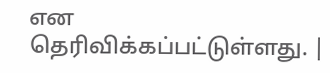என தெரிவிக்கப்பட்டுள்ளது. |